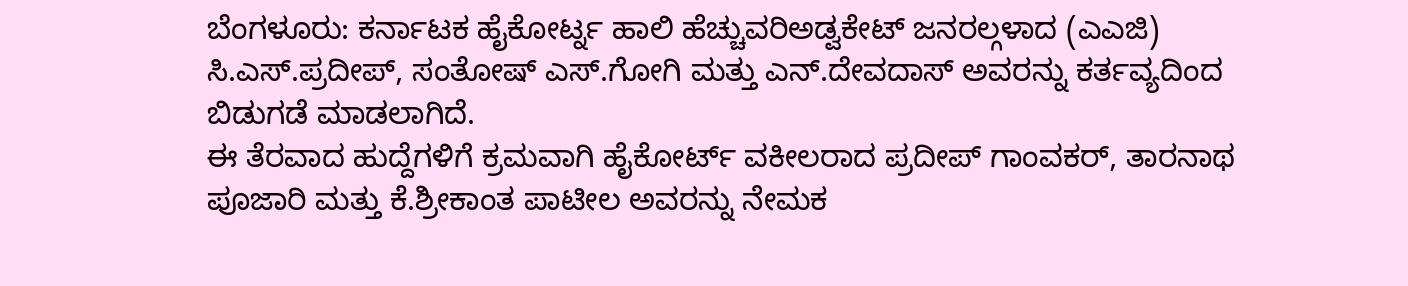ಬೆಂಗಳೂರು: ಕರ್ನಾಟಕ ಹೈಕೋರ್ಟ್ನ ಹಾಲಿ ಹೆಚ್ಚುವರಿಅಡ್ವಕೇಟ್ ಜನರಲ್ಗಳಾದ (ಎಎಜಿ) ಸಿ.ಎಸ್.ಪ್ರದೀಪ್, ಸಂತೋಷ್ ಎಸ್.ಗೋಗಿ ಮತ್ತು ಎನ್.ದೇವದಾಸ್ ಅವರನ್ನು ಕರ್ತವ್ಯದಿಂದ ಬಿಡುಗಡೆ ಮಾಡಲಾಗಿದೆ.
ಈ ತೆರವಾದ ಹುದ್ದೆಗಳಿಗೆ ಕ್ರಮವಾಗಿ ಹೈಕೋರ್ಟ್ ವಕೀಲರಾದ ಪ್ರದೀಪ್ ಗಾಂವಕರ್, ತಾರನಾಥ ಪೂಜಾರಿ ಮತ್ತು ಕೆ.ಶ್ರೀಕಾಂತ ಪಾಟೀಲ ಅವರನ್ನು ನೇಮಕ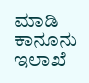ಮಾಡಿ ಕಾನೂನು ಇಲಾಖೆ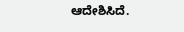ಆದೇಶಿಸಿದೆ.